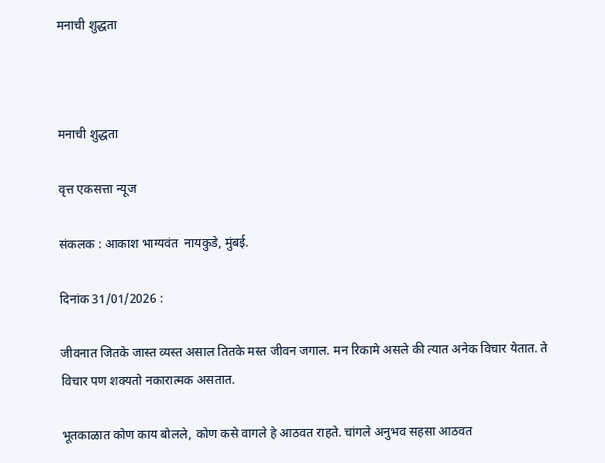मनाची शुद्धता



मनाची शुद्धता

वृत्त एकसत्ता न्यूज

संकलक : आकाश भाग्यवंत  नायकुडे, मुंबई.

दिनांक 31/01/2026 :

जीवनात जितके जास्त व्यस्त असाल तितके मस्त जीवन जगाल. मन रिकामे असले की त्यात अनेक विचार येतात. ते विचार पण शक्यतो नकारात्मक असतात.

भूतकाळात कोण काय बोलले, कोण कसे वागले हे आठवत राहते. चांगले अनुभव सहसा आठवत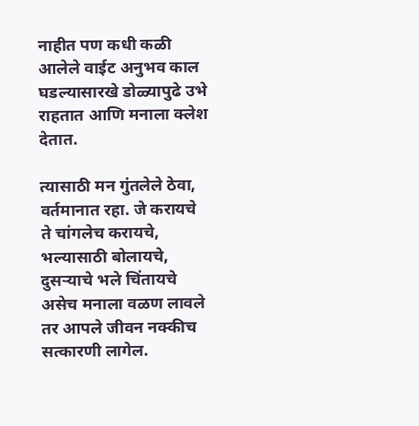नाहीत पण कधी कळी आलेले वाईट अनुभव काल घडल्यासारखे डोळ्यापुढे उभे राहतात आणि मनाला क्लेश देतात.

त्यासाठी मन गुंतलेले ठेवा, वर्तमानात रहा. जे करायचे ते चांगलेच करायचे, भल्यासाठी बोलायचे, दुसऱ्याचे भले चिंतायचे असेच मनाला वळण लावले तर आपले जीवन नक्कीच सत्कारणी लागेल.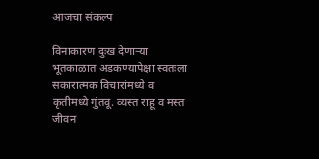आजचा संकल्प

विनाकारण दुःख देणाऱ्या भूतकाळात अडकण्यापेक्षा स्वतःला सकारात्मक विचारांमध्ये व कृतीमध्ये गुंतवू. व्यस्त राहू व मस्त जीवन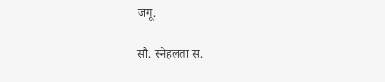जगू.

सौ. स्नेहलता स.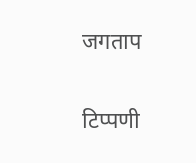जगताप

टिप्पणी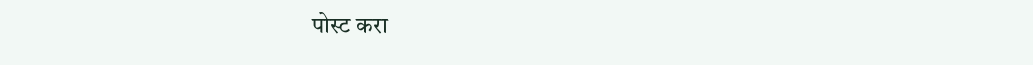पोस्ट करा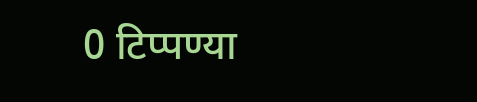0 टिप्पण्या